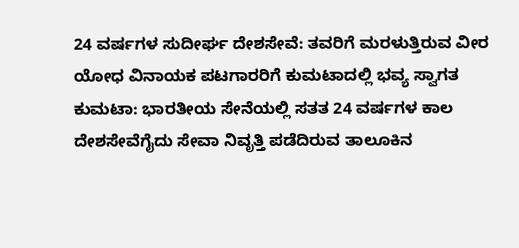24 ವರ್ಷಗಳ ಸುದೀರ್ಘ ದೇಶಸೇವೆ: ತವರಿಗೆ ಮರಳುತ್ತಿರುವ ವೀರ ಯೋಧ ವಿನಾಯಕ ಪಟಗಾರರಿಗೆ ಕುಮಟಾದಲ್ಲಿ ಭವ್ಯ ಸ್ವಾಗತ
ಕುಮಟಾ: ಭಾರತೀಯ ಸೇನೆಯಲ್ಲಿ ಸತತ 24 ವರ್ಷಗಳ ಕಾಲ ದೇಶಸೇವೆಗೈದು ಸೇವಾ ನಿವೃತ್ತಿ ಪಡೆದಿರುವ ತಾಲೂಕಿನ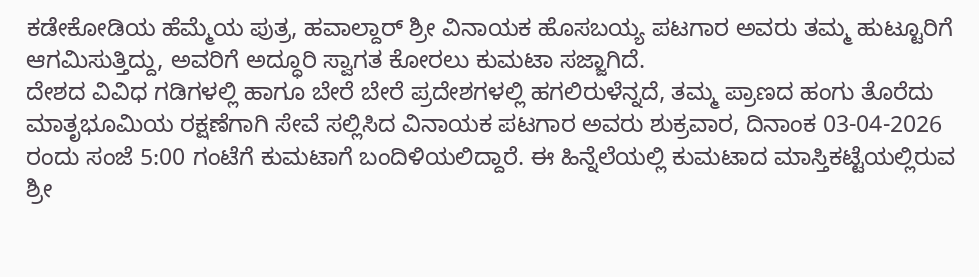ಕಡೇಕೋಡಿಯ ಹೆಮ್ಮೆಯ ಪುತ್ರ, ಹವಾಲ್ದಾರ್ ಶ್ರೀ ವಿನಾಯಕ ಹೊಸಬಯ್ಯ ಪಟಗಾರ ಅವರು ತಮ್ಮ ಹುಟ್ಟೂರಿಗೆ ಆಗಮಿಸುತ್ತಿದ್ದು, ಅವರಿಗೆ ಅದ್ಧೂರಿ ಸ್ವಾಗತ ಕೋರಲು ಕುಮಟಾ ಸಜ್ಜಾಗಿದೆ.
ದೇಶದ ವಿವಿಧ ಗಡಿಗಳಲ್ಲಿ ಹಾಗೂ ಬೇರೆ ಬೇರೆ ಪ್ರದೇಶಗಳಲ್ಲಿ ಹಗಲಿರುಳೆನ್ನದೆ, ತಮ್ಮ ಪ್ರಾಣದ ಹಂಗು ತೊರೆದು ಮಾತೃಭೂಮಿಯ ರಕ್ಷಣೆಗಾಗಿ ಸೇವೆ ಸಲ್ಲಿಸಿದ ವಿನಾಯಕ ಪಟಗಾರ ಅವರು ಶುಕ್ರವಾರ, ದಿನಾಂಕ 03-04-2026 ರಂದು ಸಂಜೆ 5:00 ಗಂಟೆಗೆ ಕುಮಟಾಗೆ ಬಂದಿಳಿಯಲಿದ್ದಾರೆ. ಈ ಹಿನ್ನೆಲೆಯಲ್ಲಿ ಕುಮಟಾದ ಮಾಸ್ತಿಕಟ್ಟೆಯಲ್ಲಿರುವ ಶ್ರೀ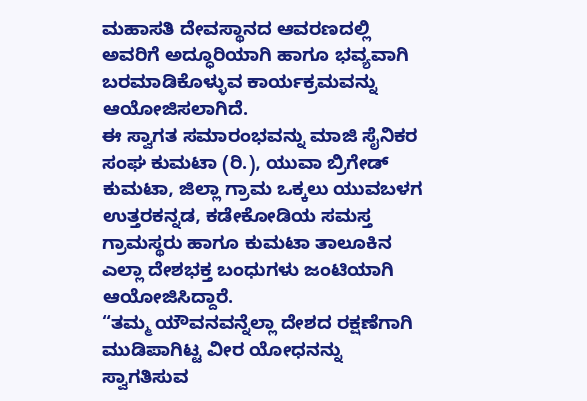ಮಹಾಸತಿ ದೇವಸ್ಥಾನದ ಆವರಣದಲ್ಲಿ ಅವರಿಗೆ ಅದ್ಧೂರಿಯಾಗಿ ಹಾಗೂ ಭವ್ಯವಾಗಿ ಬರಮಾಡಿಕೊಳ್ಳುವ ಕಾರ್ಯಕ್ರಮವನ್ನು ಆಯೋಜಿಸಲಾಗಿದೆ.
ಈ ಸ್ವಾಗತ ಸಮಾರಂಭವನ್ನು ಮಾಜಿ ಸೈನಿಕರ ಸಂಘ ಕುಮಟಾ (ರಿ.), ಯುವಾ ಬ್ರಿಗೇಡ್ ಕುಮಟಾ, ಜಿಲ್ಲಾ ಗ್ರಾಮ ಒಕ್ಕಲು ಯುವಬಳಗ ಉತ್ತರಕನ್ನಡ, ಕಡೇಕೋಡಿಯ ಸಮಸ್ತ ಗ್ರಾಮಸ್ಥರು ಹಾಗೂ ಕುಮಟಾ ತಾಲೂಕಿನ ಎಲ್ಲಾ ದೇಶಭಕ್ತ ಬಂಧುಗಳು ಜಂಟಿಯಾಗಿ ಆಯೋಜಿಸಿದ್ದಾರೆ.
“ತಮ್ಮ ಯೌವನವನ್ನೆಲ್ಲಾ ದೇಶದ ರಕ್ಷಣೆಗಾಗಿ ಮುಡಿಪಾಗಿಟ್ಟ ವೀರ ಯೋಧನನ್ನು ಸ್ವಾಗತಿಸುವ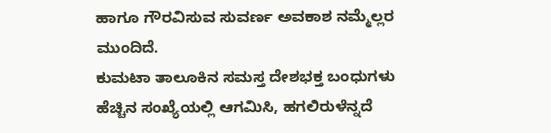ಹಾಗೂ ಗೌರವಿಸುವ ಸುವರ್ಣ ಅವಕಾಶ ನಮ್ಮೆಲ್ಲರ ಮುಂದಿದೆ.
ಕುಮಟಾ ತಾಲೂಕಿನ ಸಮಸ್ತ ದೇಶಭಕ್ತ ಬಂಧುಗಳು ಹೆಚ್ಚಿನ ಸಂಖ್ಯೆಯಲ್ಲಿ ಆಗಮಿಸಿ, ಹಗಲಿರುಳೆನ್ನದೆ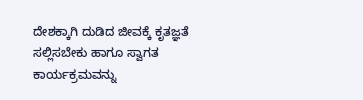ದೇಶಕ್ಕಾಗಿ ದುಡಿದ ಜೀವಕ್ಕೆ ಕೃತಜ್ಞತೆ ಸಲ್ಲಿಸಬೇಕು ಹಾಗೂ ಸ್ವಾಗತ ಕಾರ್ಯಕ್ರಮವನ್ನು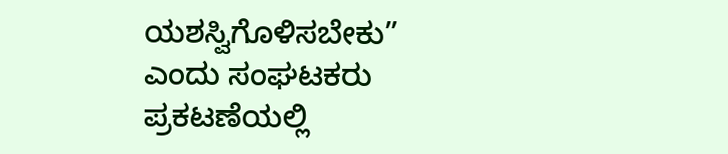ಯಶಸ್ವಿಗೊಳಿಸಬೇಕು” ಎಂದು ಸಂಘಟಕರು ಪ್ರಕಟಣೆಯಲ್ಲಿ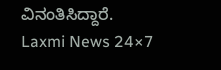ವಿನಂತಿಸಿದ್ದಾರೆ.
Laxmi News 24×7